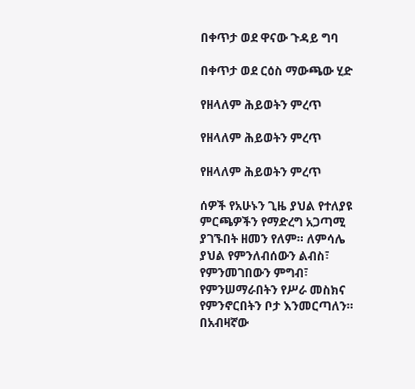በቀጥታ ወደ ዋናው ጉዳይ ግባ

በቀጥታ ወደ ርዕስ ማውጫው ሂድ

የዘላለም ሕይወትን ምረጥ

የዘላለም ሕይወትን ምረጥ

የዘላለም ሕይወትን ምረጥ

ሰዎች የአሁኑን ጊዜ ያህል የተለያዩ ምርጫዎችን የማድረግ አጋጣሚ ያገኙበት ዘመን የለም። ለምሳሌ ያህል የምንለብሰውን ልብስ፣ የምንመገበውን ምግብ፣ የምንሠማራበትን የሥራ መስክና የምንኖርበትን ቦታ እንመርጣለን። በአብዛኛው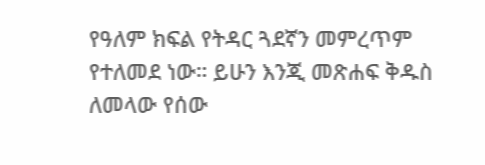የዓለም ክፍል የትዳር ጓደኛን መምረጥም የተለመደ ነው። ይሁን እንጂ መጽሐፍ ቅዱስ ለመላው የሰው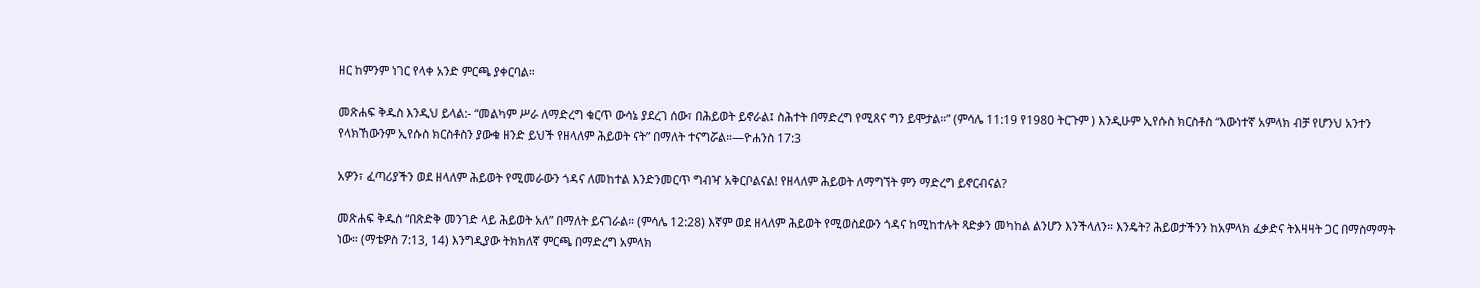ዘር ከምንም ነገር የላቀ አንድ ምርጫ ያቀርባል።

መጽሐፍ ቅዱስ እንዲህ ይላል:- “መልካም ሥራ ለማድረግ ቁርጥ ውሳኔ ያደረገ ሰው፣ በሕይወት ይኖራል፤ ስሕተት በማድረግ የሚጸና ግን ይሞታል።” (ምሳሌ 11:19 የ1980 ትርጉም ) እንዲሁም ኢየሱስ ክርስቶስ “እውነተኛ አምላክ ብቻ የሆንህ አንተን የላክኸውንም ኢየሱስ ክርስቶስን ያውቁ ዘንድ ይህች የዘላለም ሕይወት ናት” በማለት ተናግሯል።—ዮሐንስ 17:3

አዎን፣ ፈጣሪያችን ወደ ዘላለም ሕይወት የሚመራውን ጎዳና ለመከተል እንድንመርጥ ግብዣ አቅርቦልናል! የዘላለም ሕይወት ለማግኘት ምን ማድረግ ይኖርብናል?

መጽሐፍ ቅዱስ “በጽድቅ መንገድ ላይ ሕይወት አለ” በማለት ይናገራል። (ምሳሌ 12:28) እኛም ወደ ዘላለም ሕይወት የሚወስደውን ጎዳና ከሚከተሉት ጻድቃን መካከል ልንሆን እንችላለን። እንዴት? ሕይወታችንን ከአምላክ ፈቃድና ትእዛዛት ጋር በማስማማት ነው። (ማቴዎስ 7:13, 14) እንግዲያው ትክክለኛ ምርጫ በማድረግ አምላክ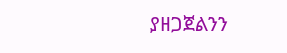ያዘጋጀልንን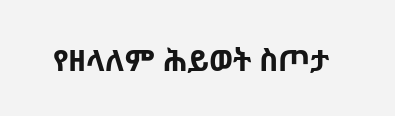የዘላለም ሕይወት ስጦታ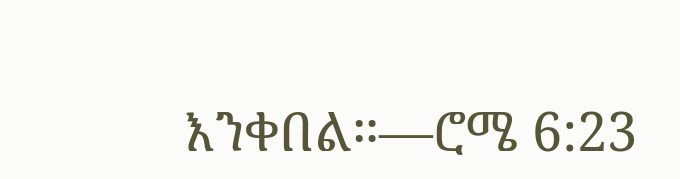እንቀበል።—ሮሜ 6:23